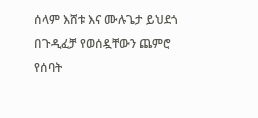ሰላም እሸቱ እና ሙሉጌታ ይህደጎ በጉዲፈቻ የወሰዷቸውን ጨምሮ የሰባት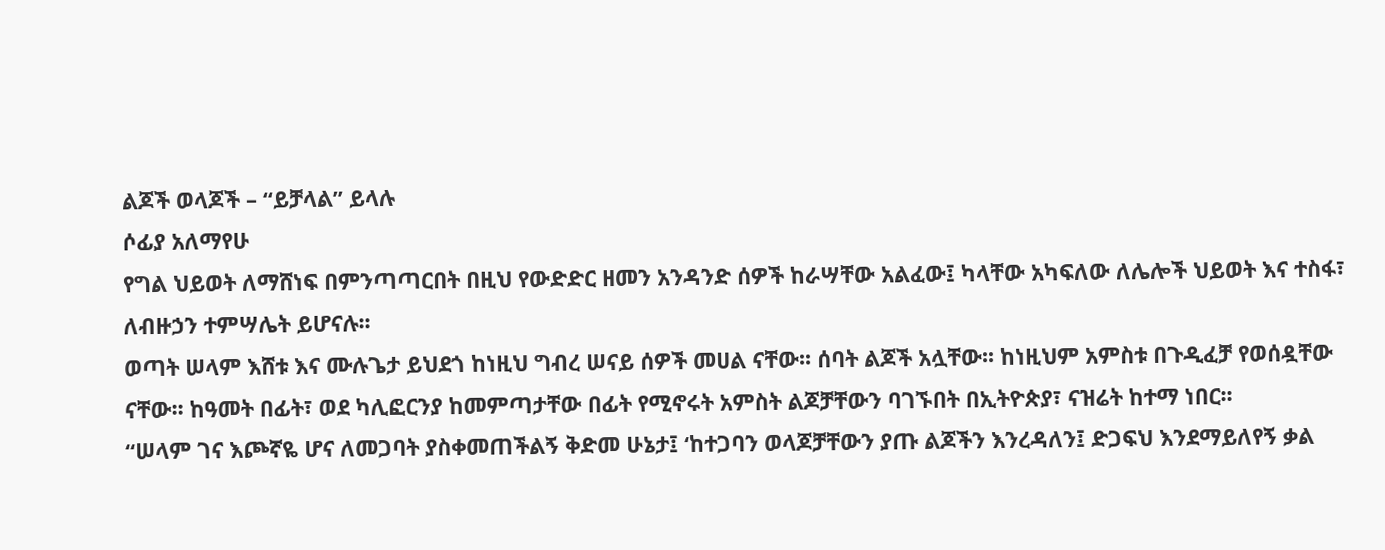ልጆች ወላጆች – “ይቻላል” ይላሉ
ሶፊያ አለማየሁ
የግል ህይወት ለማሸነፍ በምንጣጣርበት በዚህ የውድድር ዘመን አንዳንድ ሰዎች ከራሣቸው አልፈው፤ ካላቸው አካፍለው ለሌሎች ህይወት እና ተስፋ፣ ለብዙኃን ተምሣሌት ይሆናሉ፡፡
ወጣት ሠላም እሸቱ እና ሙሉጌታ ይህደጎ ከነዚህ ግብረ ሠናይ ሰዎች መሀል ናቸው፡፡ ሰባት ልጆች አሏቸው፡፡ ከነዚህም አምስቱ በጉዲፈቻ የወሰዷቸው ናቸው፡፡ ከዓመት በፊት፣ ወደ ካሊፎርንያ ከመምጣታቸው በፊት የሚኖሩት አምስት ልጆቻቸውን ባገኙበት በኢትዮጵያ፣ ናዝሬት ከተማ ነበር፡፡
“ሠላም ገና እጮኛዬ ሆና ለመጋባት ያስቀመጠችልኝ ቅድመ ሁኔታ፤ ‘ከተጋባን ወላጆቻቸውን ያጡ ልጆችን እንረዳለን፤ ድጋፍህ እንደማይለየኝ ቃል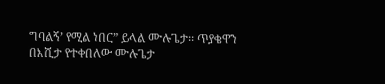ግባልኝ’ የሚል ነበር” ይላል ሙሉጌታ፡፡ ጥያቄዋን በእሺታ የተቀበለው ሙሉጌታ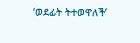‘ወደፊት ትተወዋለች’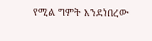የሚል ግምት እንደነበረው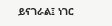ይናገራል፤ ነገር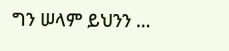ግን ሠላም ይህንን …